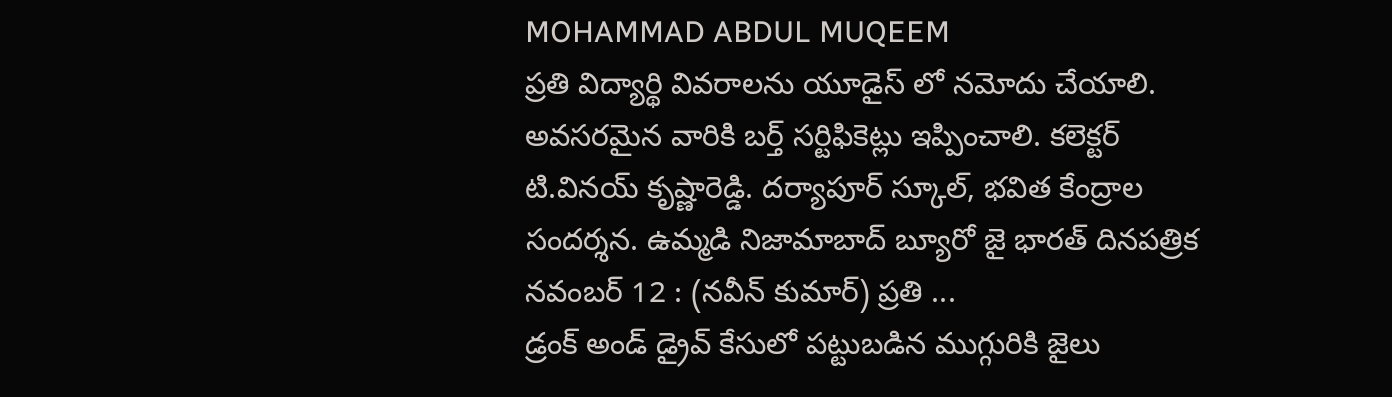MOHAMMAD ABDUL MUQEEM
ప్రతి విద్యార్థి వివరాలను యూడైస్ లో నమోదు చేయాలి.
అవసరమైన వారికి బర్త్ సర్టిఫికెట్లు ఇప్పించాలి. కలెక్టర్ టి.వినయ్ కృష్ణారెడ్డి. దర్యాపూర్ స్కూల్, భవిత కేంద్రాల సందర్శన. ఉమ్మడి నిజామాబాద్ బ్యూరో జై భారత్ దినపత్రిక నవంబర్ 12 : (నవీన్ కుమార్) ప్రతి ...
డ్రంక్ అండ్ డ్రైవ్ కేసులో పట్టుబడిన ముగ్గురికి జైలు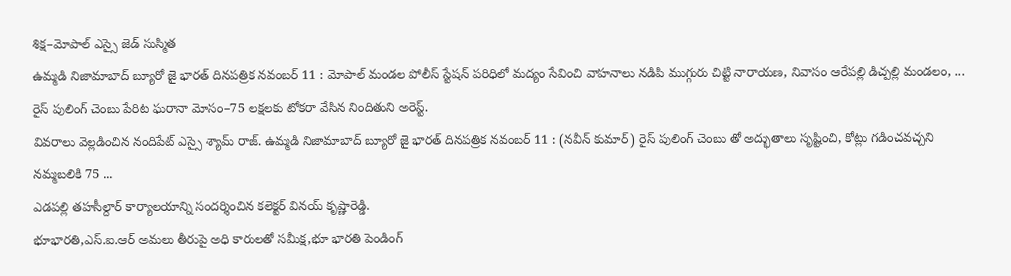శిక్ష–మోపాల్ ఎస్సై జెడ్ సుస్మిత
ఉమ్మడి నిజామాబాద్ బ్యూరో జై భారత్ దినపత్రిక నవంబర్ 11 : మోపాల్ మండల పోలీస్ స్టేషన్ పరిధిలో మద్యం సేవించి వాహనాలు నడిపి ముగ్గురు చిట్టి నారాయణ, నివాసం ఆరేపల్లి డిచ్పల్లి మండలం, ...
రైస్ పులింగ్ చెంబు పేరిట ఘరానా మోసం–75 లక్షలకు టోకరా వేసిన నిందితుని అరెస్ట్.
వివరాలు వెల్లడించిన నందిపేట్ ఎస్సై శ్యామ్ రాజ్. ఉమ్మడి నిజామాబాద్ బ్యూరో జై భారత్ దినపత్రిక నవంబర్ 11 : (నవీన్ కుమార్) రైస్ పులింగ్ చెంబు తో అద్భుతాలు సృష్టించి, కోట్లు గడించవచ్చని నమ్మబలికి 75 ...
ఎడపల్లి తహసీల్దార్ కార్యాలయాన్ని సందర్శించిన కలెక్టర్ వినయ్ కృష్ణారెడ్డి.
భూభారతి,ఎస్.ఐ.ఆర్ అమలు తీరుపై అధి కారులతో సమీక్ష,భూ భారతి పెండింగ్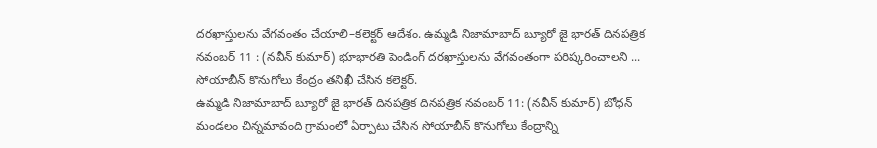దరఖాస్తులను వేగవంతం చేయాలి–కలెక్టర్ ఆదేశం. ఉమ్మడి నిజామాబాద్ బ్యూరో జై భారత్ దినపత్రిక నవంబర్ 11 : (నవీన్ కుమార్) భూభారతి పెండింగ్ దరఖాస్తులను వేగవంతంగా పరిష్కరించాలని ...
సోయాబీన్ కొనుగోలు కేంద్రం తనిఖీ చేసిన కలెక్టర్.
ఉమ్మడి నిజామాబాద్ బ్యూరో జై భారత్ దినపత్రిక దినపత్రిక నవంబర్ 11: (నవీన్ కుమార్) బోధన్ మండలం చిన్నమావంది గ్రామంలో ఏర్పాటు చేసిన సోయాబీన్ కొనుగోలు కేంద్రాన్ని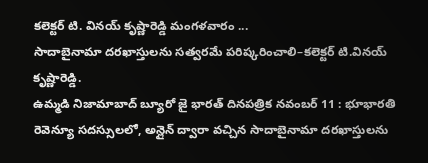కలెక్టర్ టి. వినయ్ కృష్ణారెడ్డి మంగళవారం ...
సాదాబైనామా దరఖాస్తులను సత్వరమే పరిష్కరించాలి–కలెక్టర్ టి.వినయ్ కృష్ణారెడ్డి.
ఉమ్మడి నిజామాబాద్ బ్యూరో జై భారత్ దినపత్రిక నవంబర్ 11 : భూభారతి రెవెన్యూ సదస్సులలో, అన్లైన్ ద్వారా వచ్చిన సాదాబైనామా దరఖాస్తులను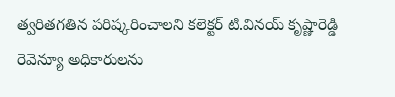త్వరితగతిన పరిష్కరించాలని కలెక్టర్ టి.వినయ్ కృష్ణారెడ్డి రెవెన్యూ అధికారులను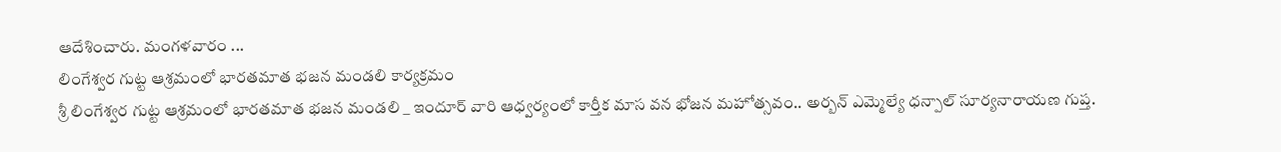ఆదేశించారు. మంగళవారం ...
లింగేశ్వర గుట్ట ఆశ్రమంలో భారతమాత భజన మండలి కార్యక్రమం
శ్రీ లింగేశ్వర గుట్ట ఆశ్రమంలో భారతమాత భజన మండలి _ ఇందూర్ వారి ఆధ్వర్యంలో కార్తీక మాస వన భోజన మహోత్సవం.. అర్బన్ ఎమ్మెల్యే ధన్పాల్ సూర్యనారాయణ గుప్త.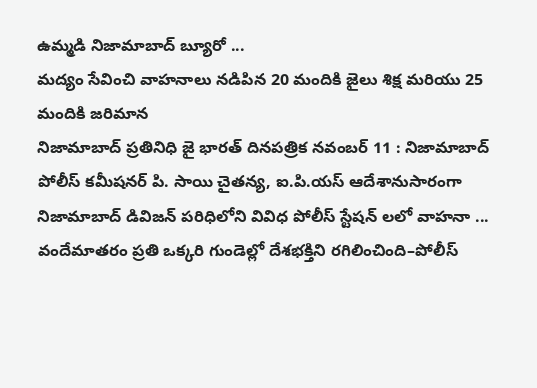ఉమ్మడి నిజామాబాద్ బ్యూరో ...
మద్యం సేవించి వాహనాలు నడిపిన 20 మందికి జైలు శిక్ష మరియు 25 మందికి జరిమాన
నిజామాబాద్ ప్రతినిధి జై భారత్ దినపత్రిక నవంబర్ 11 : నిజామాబాద్ పోలీస్ కమీషనర్ పి. సాయి చైతన్య, ఐ.పి.యస్ ఆదేశానుసారంగా నిజామాబాద్ డివిజన్ పరిధిలోని వివిధ పోలీస్ స్టేషన్ లలో వాహనా ...
వందేమాతరం ప్రతి ఒక్కరి గుండెల్లో దేశభక్తిని రగిలించింది–పోలీస్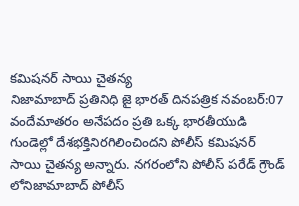కమిషనర్ సాయి చైతన్య
నిజామాబాద్ ప్రతినిధి జై భారత్ దినపత్రిక నవంబర్:07 వందేమాతరం అనేపదం ప్రతి ఒక్క భారతీయుడి గుండెల్లో దేశభక్తినిరగిలించిందని పోలీస్ కమిషనర్ సాయి చైతన్య అన్నారు. నగరంలోని పోలీస్ పరేడ్ గ్రౌండ్ లోనిజామాబాద్ పోలీస్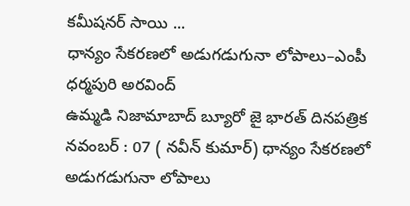కమీషనర్ సాయి ...
ధాన్యం సేకరణలో అడుగడుగునా లోపాలు–ఎంపీ ధర్మపురి అరవింద్
ఉమ్మడి నిజామాబాద్ బ్యూరో జై భారత్ దినపత్రిక నవంబర్ : 07 ( నవీన్ కుమార్) ధాన్యం సేకరణలో అడుగడుగునా లోపాలు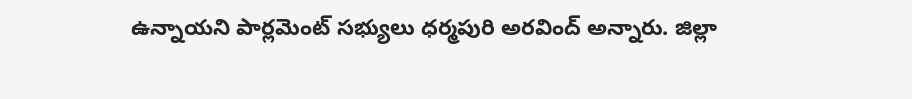ఉన్నాయని పార్లమెంట్ సభ్యులు ధర్మపురి అరవింద్ అన్నారు. జిల్లా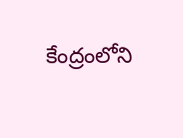కేంద్రంలోని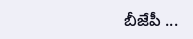బీజేపీ ...